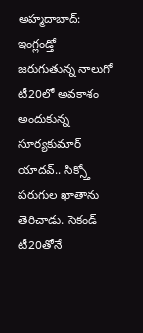అహ్మదాబాద్: ఇంగ్లండ్తో జరుగుతున్న నాలుగో టీ20లో అవకాశం అందుకున్న సూర్యకుమార్ యాదవ్.. సిక్స్తో పరుగుల ఖాతాను తెరిచాడు. సెకండ్ టీ20తోనే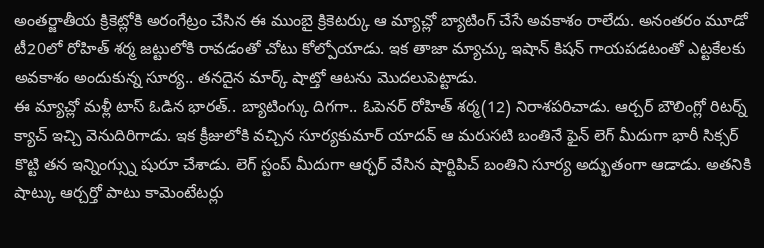అంతర్జాతీయ క్రికెట్లోకి అరంగేట్రం చేసిన ఈ ముంబై క్రికెటర్కు ఆ మ్యాచ్లో బ్యాటింగ్ చేసే అవకాశం రాలేదు. అనంతరం మూడో టీ20లో రోహిత్ శర్మ జట్టులోకి రావడంతో చోటు కోల్పోయాడు. ఇక తాజా మ్యాచ్కు ఇషాన్ కిషన్ గాయపడటంతో ఎట్టకేలకు అవకాశం అందుకున్న సూర్య.. తనదైన మార్క్ షాట్తో ఆటను మొదలుపెట్టాడు.
ఈ మ్యాచ్లో మళ్లీ టాస్ ఓడిన భారత్.. బ్యాటింగ్కు దిగగా.. ఓపెనర్ రోహిత్ శర్మ(12) నిరాశపరిచాడు. ఆర్చర్ బౌలింగ్లో రిటర్న్ క్యాచ్ ఇచ్చి వెనుదిరిగాడు. ఇక క్రీజులోకి వచ్చిన సూర్యకుమార్ యాదవ్ ఆ మరుసటి బంతినే ఫైన్ లెగ్ మీదుగా భారీ సిక్సర్ కొట్టి తన ఇన్నింగ్స్ను షురూ చేశాడు. లెగ్ స్టంప్ మీదుగా ఆర్ఛర్ వేసిన షార్టిపిచ్ బంతిని సూర్య అద్భుతంగా ఆడాడు. అతనికి షాట్కు ఆర్చర్తో పాటు కామెంటేటర్లు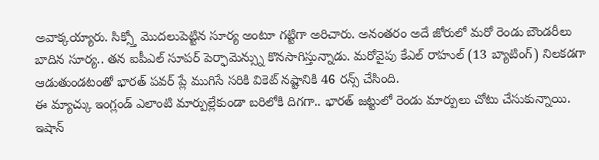అవాక్కయ్యారు. సిక్స్తో మొదలుపెట్టిన సూర్య అంటూ గట్టిగా అరిచారు. అనంతరం అదే జోరులో మరో రెండు బౌండరీలు బాదిన సూర్య.. తన ఐపీఎల్ సూపర్ పెర్ఫామెన్స్ను కొనసాగిస్తున్నాడు. మరోవైపు కేఎల్ రాహుల్ (13 బ్యాటింగ్) నిలకడగా ఆడుతుండటంతో భారత్ పవర్ ప్లే ముగిసే సరికి వికెట్ నష్టానికి 46 రన్స్ చేసింది.
ఈ మ్యాచ్కు ఇంగ్లండ్ ఎలాంటి మార్పుల్లేకుండా బరిలోకి దిగగా.. భారత్ జట్టులో రెండు మార్పులు చోటు చేసుకున్నాయి. ఇషాన్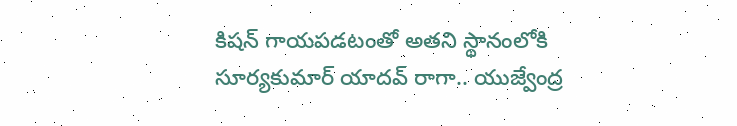కిషన్ గాయపడటంతో అతని స్థానంలోకి సూర్యకుమార్ యాదవ్ రాగా.. యుజ్వేంద్ర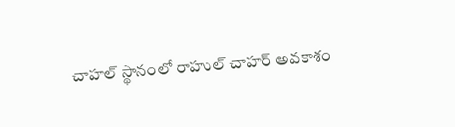చాహల్ స్థానంలో రాహుల్ చాహర్ అవకాశం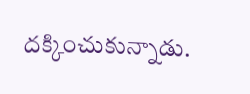దక్కించుకున్నాడు.